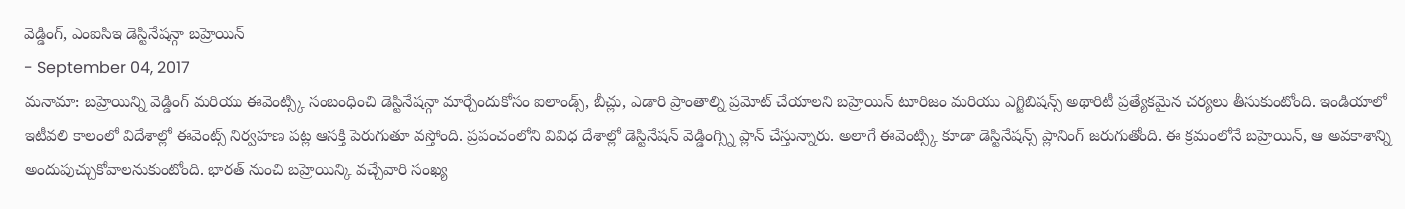వెడ్డింగ్, ఎంఐసిఇ డెస్టినేషన్గా బహ్రెయిన్
- September 04, 2017
మనామా: బహ్రెయిన్ని వెడ్డింగ్ మరియు ఈవెంట్స్కి సంబంధించి డెస్టినేషన్గా మార్చేందుకోసం ఐలాండ్స్, బీచ్లు, ఎడారి ప్రాంతాల్ని ప్రమోట్ చేయాలని బహ్రెయిన్ టూరిజం మరియు ఎగ్జిబిషన్స్ అథారిటీ ప్రత్యేకమైన చర్యలు తీసుకుంటోంది. ఇండియాలో ఇటీవలి కాలంలో విదేశాల్లో ఈవెంట్స్ నిర్వహణ పట్ల ఆసక్తి పెరుగుతూ వస్తోంది. ప్రపంచంలోని వివిధ దేశాల్లో డెస్టినేషన్ వెడ్డింగ్స్ని ప్లాన్ చేస్తున్నారు. అలాగే ఈవెంట్స్కి కూడా డెస్టినేషన్స్ ప్లానింగ్ జరుగుతోంది. ఈ క్రమంలోనే బహ్రెయిన్, ఆ అవకాశాన్ని అందుపుచ్చుకోవాలనుకుంటోంది. భారత్ నుంచి బహ్రెయిన్కి వచ్చేవారి సంఖ్య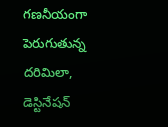గణనీయంగా పెరుగుతున్న దరిమిలా, డెస్టినేషన్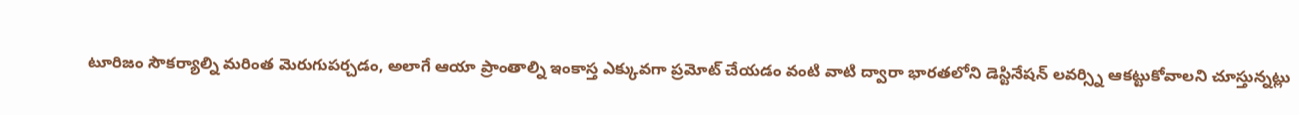టూరిజం సౌకర్యాల్ని మరింత మెరుగుపర్చడం, అలాగే ఆయా ప్రాంతాల్ని ఇంకాస్త ఎక్కువగా ప్రమోట్ చేయడం వంటి వాటి ద్వారా భారతలోని డెస్టినేషన్ లవర్స్ని ఆకట్టుకోవాలని చూస్తున్నట్లు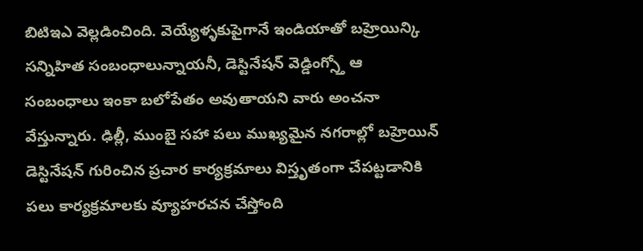బిటిఇఎ వెల్లడించింది. వెయ్యేళ్ళకుపైగానే ఇండియాతో బహ్రెయిన్కి సన్నిహిత సంబంధాలున్నాయనీ, డెస్టినేషన్ వెడ్డింగ్స్తో ఆ సంబంధాలు ఇంకా బలోపేతం అవుతాయని వారు అంచనా వేస్తున్నారు. ఢిల్లీ, ముంబై సహా పలు ముఖ్యమైన నగరాల్లో బహ్రెయిన్ డెస్టినేషన్ గురించిన ప్రచార కార్యక్రమాలు విస్తృతంగా చేపట్టడానికి పలు కార్యక్రమాలకు వ్యూహరచన చేస్తోంది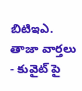బిటిఇఎ.
తాజా వార్తలు
- కువైట్ పై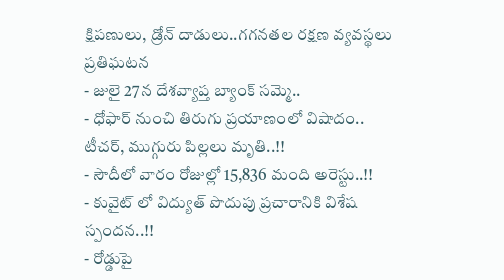క్షిపణులు, డ్రోన్ దాడులు..గగనతల రక్షణ వ్యవస్థలు ప్రతిఘటన
- జులై 27న దేశవ్యాప్త బ్యాంక్ సమ్మె..
- ధోఫార్ నుంచి తిరుగు ప్రయాణంలో విషాదం.. టీచర్, ముగ్గురు పిల్లలు మృతి..!!
- సౌదీలో వారం రోజుల్లో 15,836 మంది అరెస్టు..!!
- కువైట్ లో విద్యుత్ పొదుపు ప్రచారానికి విశేష స్పందన..!!
- రోడ్డుపై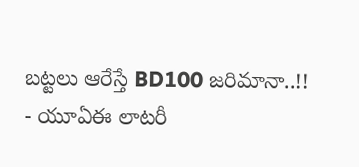బట్టలు ఆరేస్తే BD100 జరిమానా..!!
- యూఏఈ లాటరీ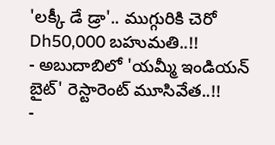'లక్కీ డే డ్రా'.. ముగ్గురికి చెరో Dh50,000 బహుమతి..!!
- అబుదాబిలో 'యమ్మీ ఇండియన్ బైట్' రెస్టారెంట్ మూసివేత..!!
-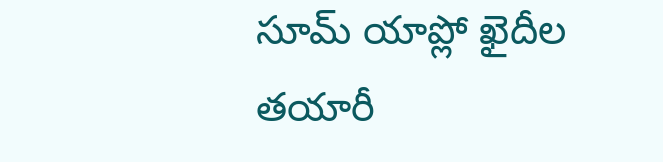సూమ్ యాప్లో ఖైదీల తయారీ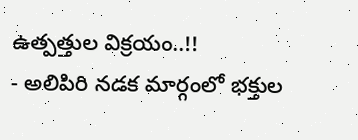ఉత్పత్తుల విక్రయం..!!
- అలిపిరి నడక మార్గంలో భక్తుల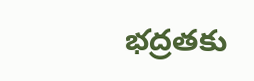భద్రతకు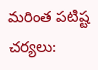మరింత పటిష్ట చర్యలు: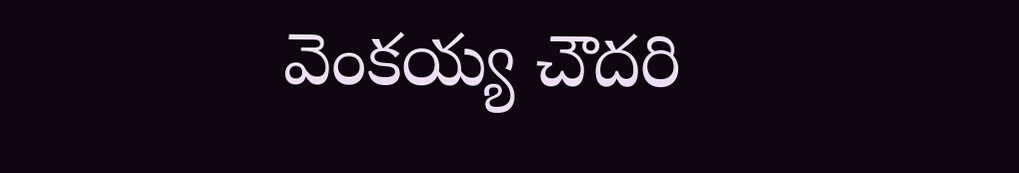వెంకయ్య చౌదరి